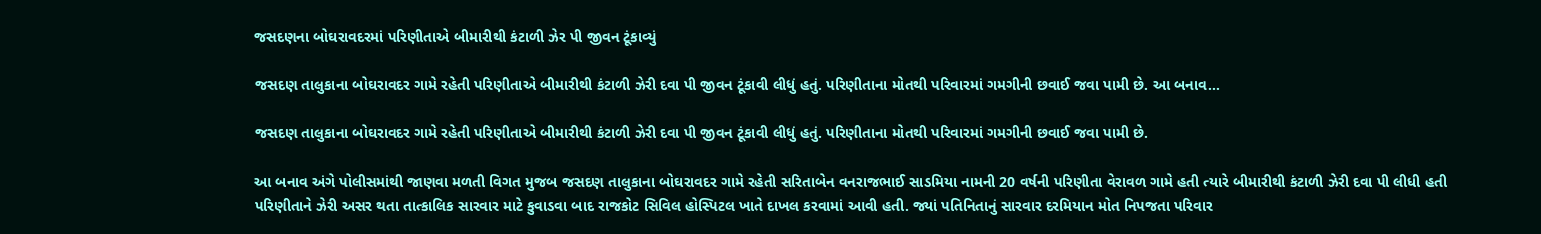જસદણના બોઘરાવદરમાં પરિણીતાએ બીમારીથી કંટાળી ઝેર પી જીવન ટૂંકાવ્યું

જસદણ તાલુકાના બોઘરાવદર ગામે રહેતી પરિણીતાએ બીમારીથી કંટાળી ઝેરી દવા પી જીવન ટૂંકાવી લીધું હતું. પરિણીતાના મોતથી પરિવારમાં ગમગીની છવાઈ જવા પામી છે. આ બનાવ…

જસદણ તાલુકાના બોઘરાવદર ગામે રહેતી પરિણીતાએ બીમારીથી કંટાળી ઝેરી દવા પી જીવન ટૂંકાવી લીધું હતું. પરિણીતાના મોતથી પરિવારમાં ગમગીની છવાઈ જવા પામી છે.

આ બનાવ અંગે પોલીસમાંથી જાણવા મળતી વિગત મુજબ જસદણ તાલુકાના બોઘરાવદર ગામે રહેતી સરિતાબેન વનરાજભાઈ સાડમિયા નામની 20 વર્ષની પરિણીતા વેરાવળ ગામે હતી ત્યારે બીમારીથી કંટાળી ઝેરી દવા પી લીધી હતી પરિણીતાને ઝેરી અસર થતા તાત્કાલિક સારવાર માટે કુવાડવા બાદ રાજકોટ સિવિલ હોસ્પિટલ ખાતે દાખલ કરવામાં આવી હતી. જ્યાં પતિનિતાનું સારવાર દરમિયાન મોત નિપજતા પરિવાર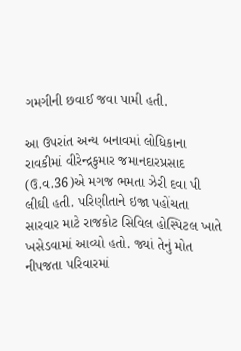ગમગીની છવાઈ જવા પામી હતી.

આ ઉપરાંત અન્ય બનાવમાં લોધિકાના રાવકીમાં વીરેન્દ્રકુમાર જમાનદારપ્રસાદ (ઉ.વ.36)એ મગજ ભમતા ઝેરી દવા પી લીઘી હતી. પરિણીતાને ઇજા પહોંચતા સારવાર માટે રાજકોટ સિવિલ હોસ્પિટલ ખાતે ખસેડવામાં આવ્યો હતો. જ્યાં તેનું મોત નીપજતા પરિવારમાં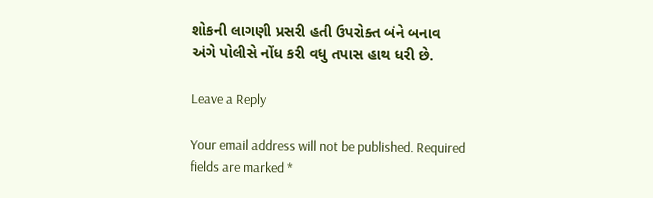શોકની લાગણી પ્રસરી હતી ઉપરોક્ત બંને બનાવ અંગે પોલીસે નોંધ કરી વધુ તપાસ હાથ ધરી છે.

Leave a Reply

Your email address will not be published. Required fields are marked *